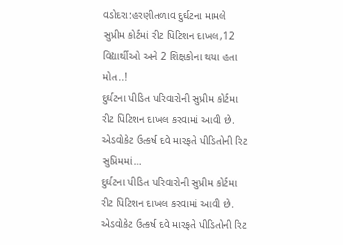વડોદરા:હરણીતળાવ દુર્ઘટના મામલે સુપ્રીમ કોર્ટમાં રીટ પિટિશન દાખલ,12 વિદ્યાર્થીઓ અને 2 શિક્ષકોના થયા હતા મોત..!
દુર્ઘટના પીડિત પરિવારોની સુપ્રીમ કોર્ટમા રીટ પિટિશન દાખલ કરવામાં આવી છે. એડવોકેટ ઉત્કર્ષ દવે મારફતે પીડિતોની રિટ સુપ્રિમમાં…
દુર્ઘટના પીડિત પરિવારોની સુપ્રીમ કોર્ટમા રીટ પિટિશન દાખલ કરવામાં આવી છે. એડવોકેટ ઉત્કર્ષ દવે મારફતે પીડિતોની રિટ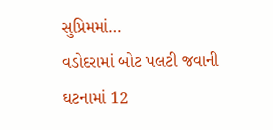સુપ્રિમમાં…
વડોદરામાં બોટ પલટી જવાની ઘટનામાં 12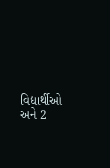વિદ્યાર્થીઓ અને 2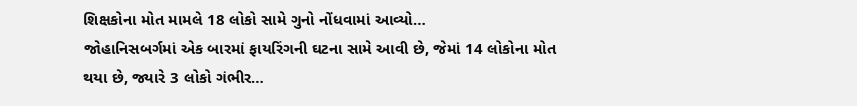શિક્ષકોના મોત મામલે 18 લોકો સામે ગુનો નોંધવામાં આવ્યો…
જોહાનિસબર્ગમાં એક બારમાં ફાયરિંગની ઘટના સામે આવી છે, જેમાં 14 લોકોના મોત થયા છે, જ્યારે 3 લોકો ગંભીર…